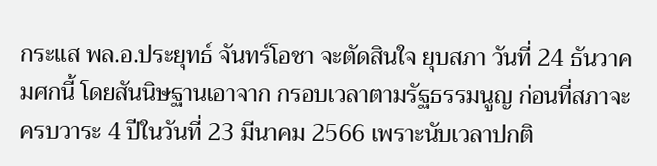กระแส พล.อ.ประยุทธ์ จันทร์โอชา จะตัดสินใจ ยุบสภา วันที่ 24 ธันวาคมศกนี้ โดยสันนิษฐานเอาจาก กรอบเวลาตามรัฐธรรมนูญ ก่อนที่สภาจะครบวาระ 4 ปีในวันที่ 23 มีนาคม 2566 เพราะนับเวลาปกติ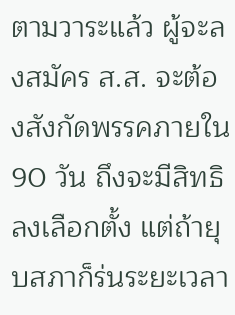ตามวาระแล้ว ผู้จะลงสมัคร ส.ส. จะต้องสังกัดพรรคภายใน 90 วัน ถึงจะมีสิทธิลงเลือกตั้ง แต่ถ้ายุบสภาก็ร่นระยะเวลา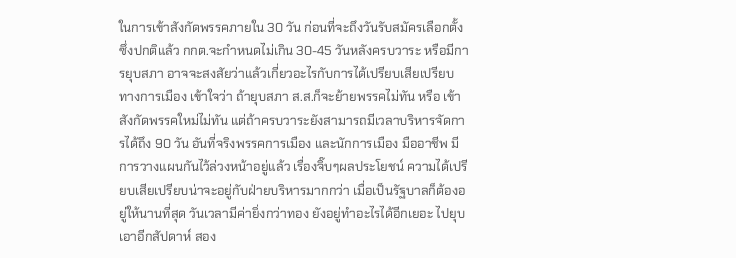ในการเข้าสังกัดพรรคภายใน 30 วัน ก่อนที่จะถึงวันรับสมัครเลือกตั้ง ซึ่งปกติแล้ว กกต.จะกำหนดไม่เกิน 30-45 วันหลังครบวาระ หรือมีการยุบสภา อาจจะสงสัยว่าแล้วเกี่ยวอะไรกับการได้เปรียบเสียเปรียบทางการเมือง เข้าใจว่า ถ้ายุบสภา ส.ส.ก็จะย้ายพรรคไม่ทัน หรือ เข้าสังกัดพรรคใหม่ไม่ทัน แต่ถ้าครบวาระยังสามารถมีเวลาบริหารจัดการได้ถึง 90 วัน อันที่จริงพรรคการเมือง และนักการเมือง มืออาชีพ มีการวางแผนกันไว้ล่วงหน้าอยู่แล้ว เรื่องจิ๊บๆผลประโยชน์ ความได้เปรียบเสียเปรียบน่าจะอยู่กับฝ่ายบริหารมากกว่า เมื่อเป็นรัฐบาลก็ต้องอยู่ให้นานที่สุด วันเวลามีค่ายิ่งกว่าทอง ยังอยู่ทำอะไรได้อีกเยอะ ไปยุบเอาอีกสัปดาห์ สอง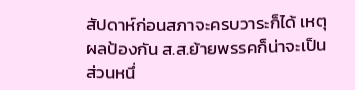สัปดาห์ก่อนสภาจะครบวาระก็ได้ เหตุผลป้องกัน ส.ส.ย้ายพรรคก็น่าจะเป็นส่วนหนึ่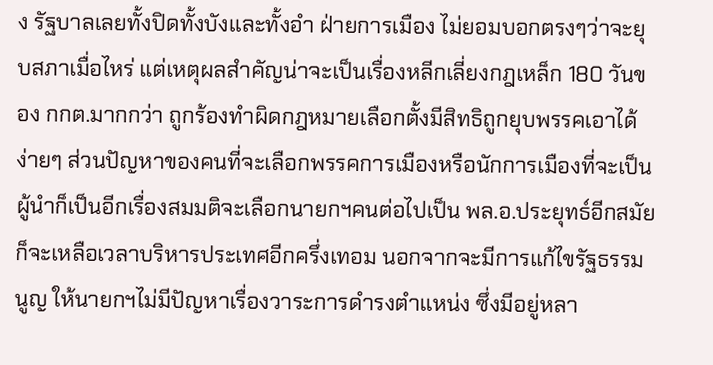ง รัฐบาลเลยทั้งปิดทั้งบังและทั้งอำ ฝ่ายการเมือง ไม่ยอมบอกตรงๆว่าจะยุบสภาเมื่อไหร่ แต่เหตุผลสำคัญน่าจะเป็นเรื่องหลีกเลี่ยงกฎเหล็ก 180 วันของ กกต.มากกว่า ถูกร้องทำผิดกฎหมายเลือกตั้งมีสิทธิถูกยุบพรรคเอาได้ง่ายๆ ส่วนปัญหาของคนที่จะเลือกพรรคการเมืองหรือนักการเมืองที่จะเป็นผู้นำก็เป็นอีกเรื่องสมมติจะเลือกนายกฯคนต่อไปเป็น พล.อ.ประยุทธ์อีกสมัย ก็จะเหลือเวลาบริหารประเทศอีกครึ่งเทอม นอกจากจะมีการแก้ไขรัฐธรรมนูญ ให้นายกฯไม่มีปัญหาเรื่องวาระการดำรงตำแหน่ง ซึ่งมีอยู่หลา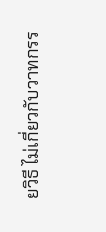ยวิธี ไม่เกี่ยวกับวาทกรร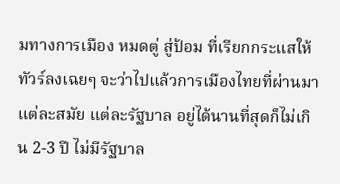มทางการเมือง หมดตู่ สู่ป้อม ที่เรียกกระแสให้ทัวร์ลงเฉยๆ จะว่าไปแล้วการเมืองไทยที่ผ่านมา แต่ละสมัย แต่ละรัฐบาล อยู่ได้นานที่สุดก็ไม่เกิน 2-3 ปี ไม่มีรัฐบาล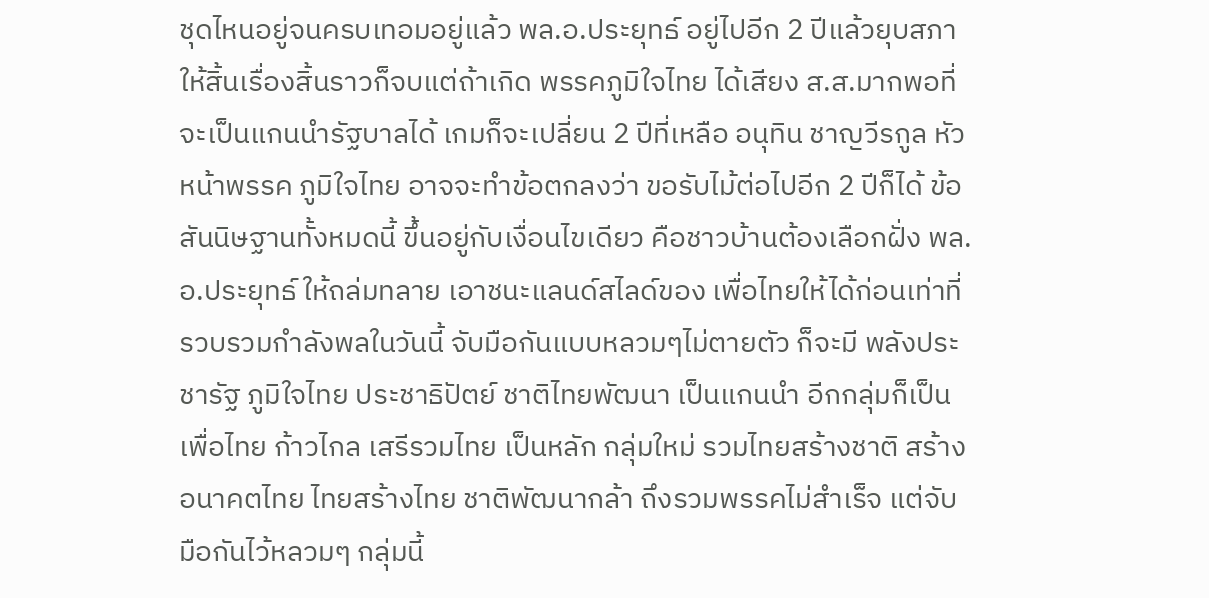ชุดไหนอยู่จนครบเทอมอยู่แล้ว พล.อ.ประยุทธ์ อยู่ไปอีก 2 ปีแล้วยุบสภาให้สิ้นเรื่องสิ้นราวก็จบแต่ถ้าเกิด พรรคภูมิใจไทย ได้เสียง ส.ส.มากพอที่จะเป็นแกนนำรัฐบาลได้ เกมก็จะเปลี่ยน 2 ปีที่เหลือ อนุทิน ชาญวีรกูล หัวหน้าพรรค ภูมิใจไทย อาจจะทำข้อตกลงว่า ขอรับไม้ต่อไปอีก 2 ปีก็ได้ ข้อสันนิษฐานทั้งหมดนี้ ขึ้นอยู่กับเงื่อนไขเดียว คือชาวบ้านต้องเลือกฝั่ง พล.อ.ประยุทธ์ ให้ถล่มทลาย เอาชนะแลนด์สไลด์ของ เพื่อไทยให้ได้ก่อนเท่าที่รวบรวมกำลังพลในวันนี้ จับมือกันแบบหลวมๆไม่ตายตัว ก็จะมี พลังประชารัฐ ภูมิใจไทย ประชาธิปัตย์ ชาติไทยพัฒนา เป็นแกนนำ อีกกลุ่มก็เป็น เพื่อไทย ก้าวไกล เสรีรวมไทย เป็นหลัก กลุ่มใหม่ รวมไทยสร้างชาติ สร้างอนาคตไทย ไทยสร้างไทย ชาติพัฒนากล้า ถึงรวมพรรคไม่สำเร็จ แต่จับมือกันไว้หลวมๆ กลุ่มนี้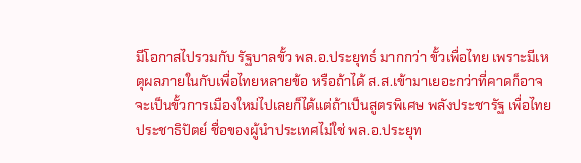มีโอกาสไปรวมกับ รัฐบาลขั้ว พล.อ.ประยุทธ์ มากกว่า ขั้วเพื่อไทย เพราะมีเหตุผลภายในกับเพื่อไทยหลายข้อ หรือถ้าได้ ส.ส.เข้ามาเยอะกว่าที่คาดก็อาจจะเป็นขั้วการเมืองใหม่ไปเลยก็ได้แต่ถ้าเป็นสูตรพิเศษ พลังประชารัฐ เพื่อไทย ประชาธิปัตย์ ชื่อของผู้นำประเทศไม่ใช่ พล.อ.ประยุท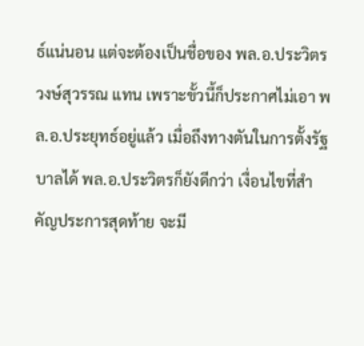ธ์แน่นอน แต่จะต้องเป็นชื่อของ พล.อ.ประวิตร วงษ์สุวรรณ แทน เพราะขั้วนี้ก็ประกาศไม่เอา พล.อ.ประยุทธ์อยู่แล้ว เมื่อถึงทางตันในการตั้งรัฐบาลได้ พล.อ.ประวิตรก็ยังดีกว่า เงื่อนไขที่สำคัญประการสุดท้าย จะมี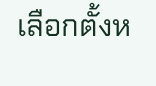เลือกตั้งห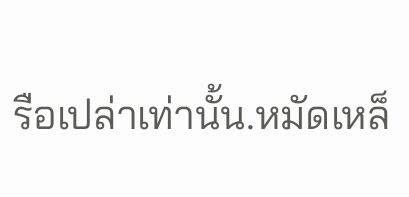รือเปล่าเท่านั้น.หมัดเหล็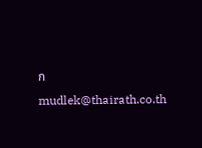กmudlek@thairath.co.th